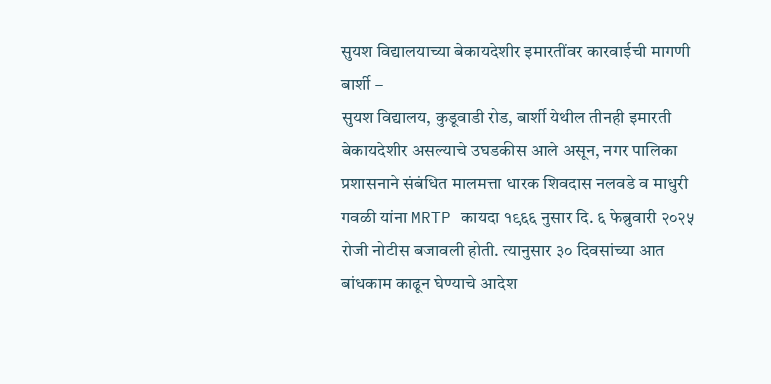सुयश विद्यालयाच्या बेकायदेशीर इमारतींवर कारवाईची मागणी
बार्शी –
सुयश विद्यालय, कुडूवाडी रोड, बार्शी येथील तीनही इमारती बेकायदेशीर असल्याचे उघडकीस आले असून, नगर पालिका प्रशासनाने संबंधित मालमत्ता धारक शिवदास नलवडे व माधुरी गवळी यांना MRTP कायदा १९६६ नुसार दि. ६ फेब्रुवारी २०२५ रोजी नोटीस बजावली होती. त्यानुसार ३० दिवसांच्या आत बांधकाम काढून घेण्याचे आदेश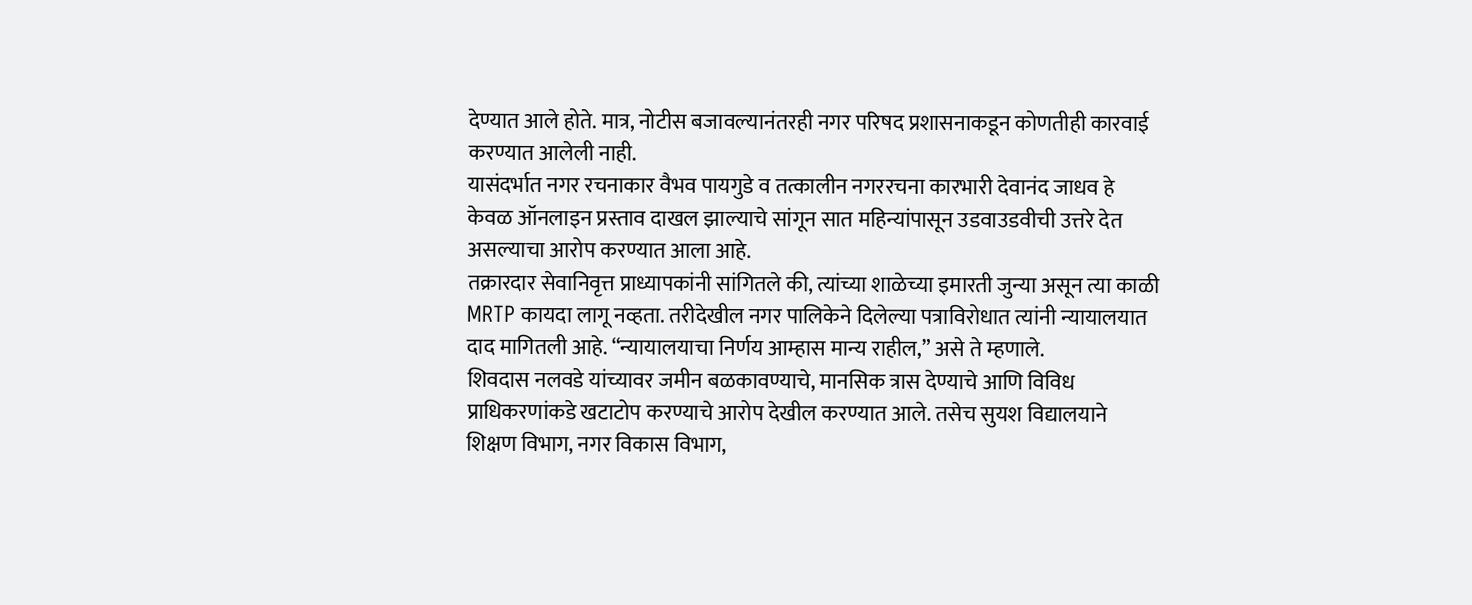देण्यात आले होते. मात्र, नोटीस बजावल्यानंतरही नगर परिषद प्रशासनाकडून कोणतीही कारवाई करण्यात आलेली नाही.
यासंदर्भात नगर रचनाकार वैभव पायगुडे व तत्कालीन नगररचना कारभारी देवानंद जाधव हे केवळ ऑनलाइन प्रस्ताव दाखल झाल्याचे सांगून सात महिन्यांपासून उडवाउडवीची उत्तरे देत असल्याचा आरोप करण्यात आला आहे.
तक्रारदार सेवानिवृत्त प्राध्यापकांनी सांगितले की, त्यांच्या शाळेच्या इमारती जुन्या असून त्या काळी MRTP कायदा लागू नव्हता. तरीदेखील नगर पालिकेने दिलेल्या पत्राविरोधात त्यांनी न्यायालयात दाद मागितली आहे. “न्यायालयाचा निर्णय आम्हास मान्य राहील,” असे ते म्हणाले.
शिवदास नलवडे यांच्यावर जमीन बळकावण्याचे, मानसिक त्रास देण्याचे आणि विविध प्राधिकरणांकडे खटाटोप करण्याचे आरोप देखील करण्यात आले. तसेच सुयश विद्यालयाने शिक्षण विभाग, नगर विकास विभाग,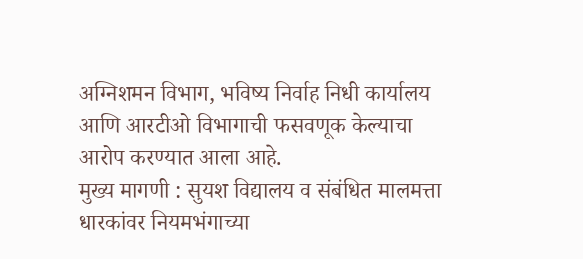अग्निशमन विभाग, भविष्य निर्वाह निधी कार्यालय आणि आरटीओ विभागाची फसवणूक केल्याचा आरोप करण्यात आला आहे.
मुख्य मागणी : सुयश विद्यालय व संबंधित मालमत्ता धारकांवर नियमभंगाच्या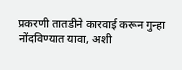प्रकरणी तातडीने कारवाई करून गुन्हा नोंदविण्यात यावा, अशी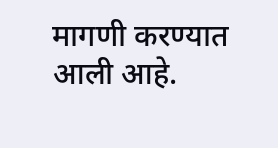मागणी करण्यात आली आहे.